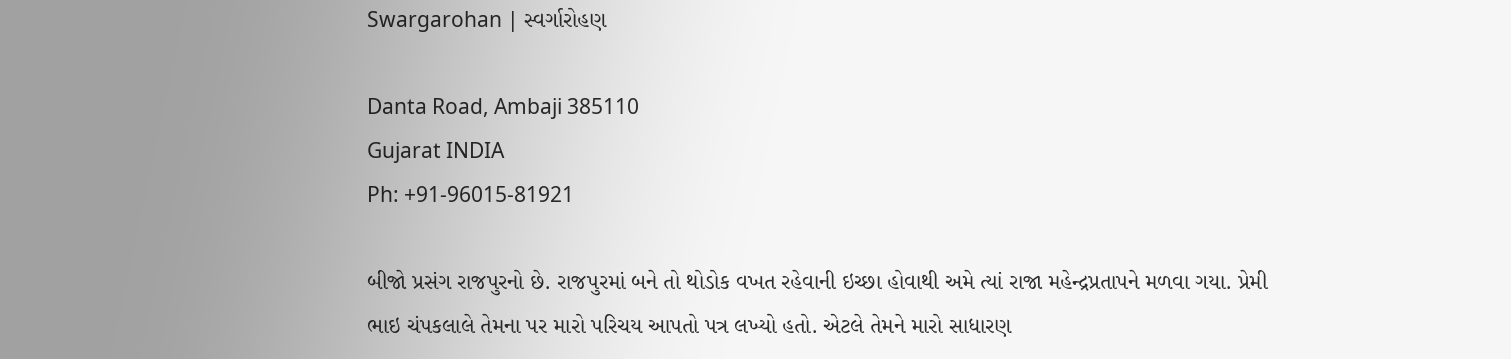Swargarohan | સ્વર્ગારોહણ

Danta Road, Ambaji 385110
Gujarat INDIA
Ph: +91-96015-81921

બીજો પ્રસંગ રાજપુરનો છે. રાજપુરમાં બને તો થોડોક વખત રહેવાની ઇચ્છા હોવાથી અમે ત્યાં રાજા મહેન્દ્રપ્રતાપને મળવા ગયા. પ્રેમી ભાઇ ચંપકલાલે તેમના પર મારો પરિચય આપતો પત્ર લખ્યો હતો. એટલે તેમને મારો સાધારણ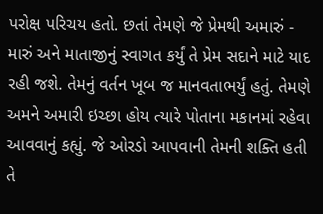પરોક્ષ પરિચય હતો. છતાં તેમણે જે પ્રેમથી અમારું - મારું અને માતાજીનું સ્વાગત કર્યું તે પ્રેમ સદાને માટે યાદ રહી જશે. તેમનું વર્તન ખૂબ જ માનવતાભર્યું હતું. તેમણે અમને અમારી ઇચ્છા હોય ત્યારે પોતાના મકાનમાં રહેવા આવવાનું કહ્યું. જે ઓરડો આપવાની તેમની શક્તિ હતી તે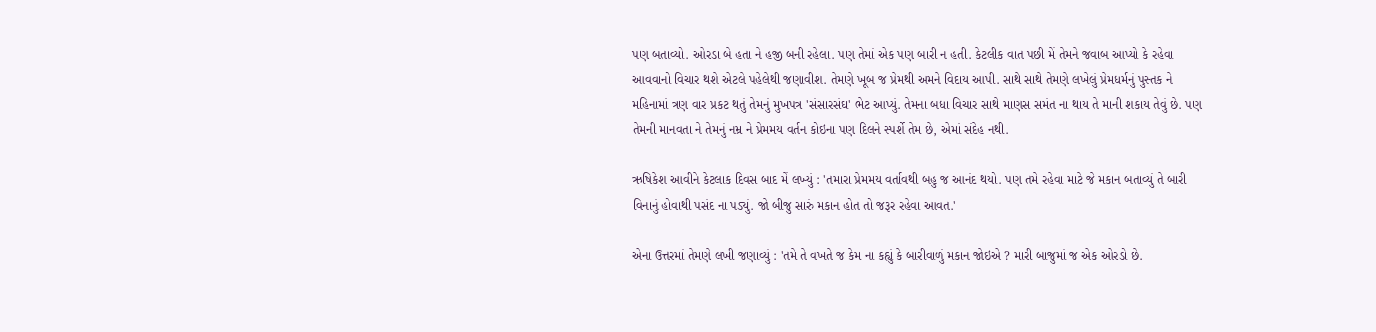પણ બતાવ્યો. ઓરડા બે હતા ને હજી બની રહેલા. પણ તેમાં એક પણ બારી ન હતી. કેટલીક વાત પછી મેં તેમને જવાબ આપ્યો કે રહેવા આવવાનો વિચાર થશે એટલે પહેલેથી જણાવીશ. તેમણે ખૂબ જ પ્રેમથી અમને વિદાય આપી. સાથે સાથે તેમણે લખેલું પ્રેમધર્મનું પુસ્તક ને મહિનામાં ત્રણ વાર પ્રકટ થતું તેમનું મુખપત્ર 'સંસારસંઘ' ભેટ આપ્યું. તેમના બધા વિચાર સાથે માણસ સમંત ના થાય તે માની શકાય તેવું છે. પણ તેમની માનવતા ને તેમનું નમ્ર ને પ્રેમમય વર્તન કોઇના પણ દિલને સ્પર્શે તેમ છે, એમાં સંદેહ નથી.

ઋષિકેશ આવીને કેટલાક દિવસ બાદ મેં લખ્યું : 'તમારા પ્રેમમય વર્તાવથી બહુ જ આનંદ થયો. પણ તમે રહેવા માટે જે મકાન બતાવ્યું તે બારી વિનાનું હોવાથી પસંદ ના પડ્યું. જો બીજુ સારું મકાન હોત તો જરૂર રહેવા આવત.'

એના ઉત્તરમાં તેમણે લખી જણાવ્યું : 'તમે તે વખતે જ કેમ ના કહ્યું કે બારીવાળું મકાન જોઇએ ? મારી બાજુમાં જ એક ઓરડો છે.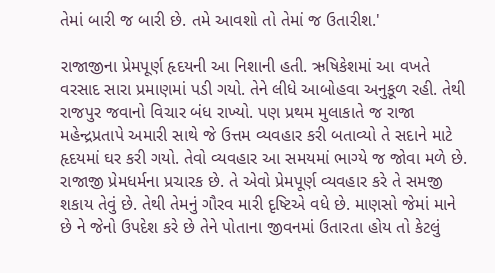તેમાં બારી જ બારી છે. તમે આવશો તો તેમાં જ ઉતારીશ.'

રાજાજીના પ્રેમપૂર્ણ હૃદયની આ નિશાની હતી. ઋષિકેશમાં આ વખતે વરસાદ સારા પ્રમાણમાં પડી ગયો. તેને લીધે આબોહવા અનુકૂળ રહી. તેથી રાજપુર જવાનો વિચાર બંધ રાખ્યો. પણ પ્રથમ મુલાકાતે જ રાજા મહેન્દ્રપ્રતાપે અમારી સાથે જે ઉત્તમ વ્યવહાર કરી બતાવ્યો તે સદાને માટે હૃદયમાં ઘર કરી ગયો. તેવો વ્યવહાર આ સમયમાં ભાગ્યે જ જોવા મળે છે. રાજાજી પ્રેમધર્મના પ્રચારક છે. તે એવો પ્રેમપૂર્ણ વ્યવહાર કરે તે સમજી શકાય તેવું છે. તેથી તેમનું ગૌરવ મારી દૃષ્ટિએ વધે છે. માણસો જેમાં માને છે ને જેનો ઉપદેશ કરે છે તેને પોતાના જીવનમાં ઉતારતા હોય તો કેટલું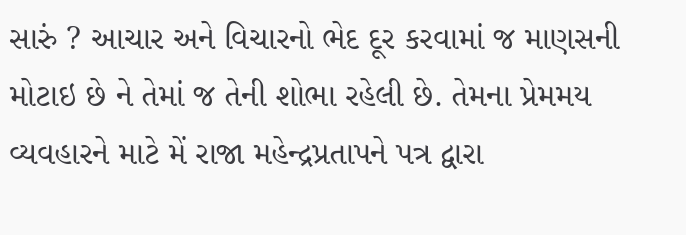સારું ? આચાર અને વિચારનો ભેદ દૂર કરવામાં જ માણસની મોટાઇ છે ને તેમાં જ તેની શોભા રહેલી છે. તેમના પ્રેમમય વ્યવહારને માટે મેં રાજા મહેન્દ્રપ્રતાપને પત્ર દ્વારા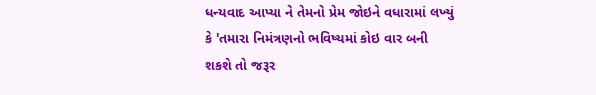ધન્યવાદ આપ્યા ને તેમનો પ્રેમ જોઇને વધારામાં લખ્યું કે 'તમારા નિમંત્રણનો ભવિષ્યમાં કોઇ વાર બની શકશે તો જરૂર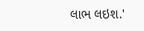લાભ લઇશ.'